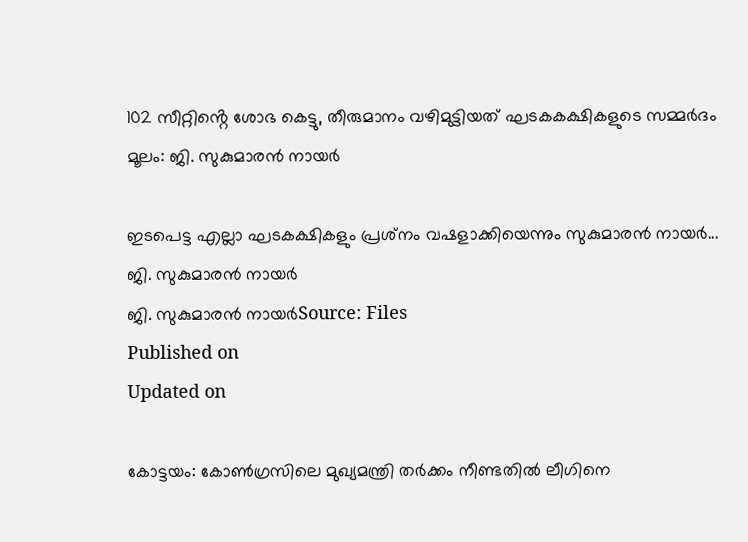102 സീറ്റിൻ്റെ ശോഭ കെട്ടു, തീരുമാനം വഴിമുട്ടിയത് ഘടകകക്ഷികളുടെ സമ്മർദം മൂലം: ജി. സുകുമാരൻ നായർ

ഇടപെട്ട എല്ലാ ഘടകക്ഷികളും പ്രശ്‌നം വഷളാക്കിയെന്നും സുകുമാരൻ നായർ...
ജി. സുകുമാരൻ നായർ
ജി. സുകുമാരൻ നായർSource: Files
Published on
Updated on

കോട്ടയം: കോൺഗ്രസിലെ മുഖ്യമന്ത്രി തർക്കം നീണ്ടതിൽ ലീഗിനെ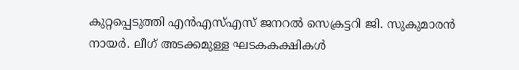കുറ്റപ്പെടുത്തി എൻഎസ്എസ് ജനറൽ സെക്രട്ടറി ജി. സുകുമാരൻ നായർ. ലീഗ് അടക്കമുള്ള ഘടകകക്ഷികൾ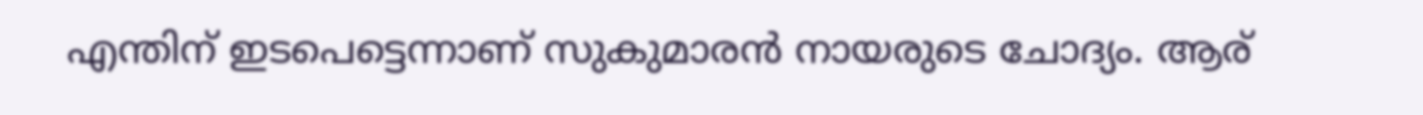എന്തിന് ഇടപെട്ടെന്നാണ് സുകുമാരൻ നായരുടെ ചോദ്യം. ആര്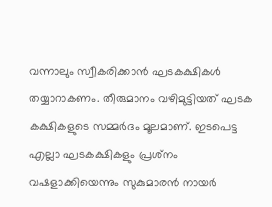വന്നാലും സ്വീകരിക്കാൻ ഘടകക്ഷികൾ തയ്യാറാകണം. തീരുമാനം വഴിമുട്ടിയത് ഘടക കക്ഷികളുടെ സമ്മർദം മൂലമാണ്. ഇടപെട്ട എല്ലാ ഘടകക്ഷികളും പ്രശ്‌നം വഷളാക്കിയെന്നും സുകുമാരൻ നായർ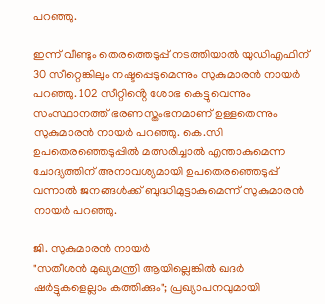പറഞ്ഞു.

ഇന്ന് വീണ്ടും തെരത്തെടുപ്പ് നടത്തിയാൽ യുഡിഎഫിന് 30 സീറ്റെങ്കിലും നഷ്ടപ്പെടുമെന്നും സുകുമാരൻ നായർ പറഞ്ഞു. 102 സീറ്റിൻ്റെ ശോഭ കെട്ടുവെന്നും സംസ്ഥാനത്ത് ഭരണസ്തംഭനമാണ് ഉള്ളതെന്നും സുകുമാരൻ നായർ പറഞ്ഞു. കെ.സി ഉപതെരഞ്ഞെടുപ്പിൽ മത്സരിച്ചാൽ എന്താകുമെന്ന ചോദ്യത്തിന് അനാവശ്യമായി ഉപതെരഞ്ഞെടുപ്പ് വന്നാൽ ജനങ്ങൾക്ക് ബുദ്ധിമുട്ടാകുമെന്ന് സുകുമാരൻ നായർ പറഞ്ഞു.

ജി. സുകുമാരൻ നായർ
"സതീശൻ മുഖ്യമന്ത്രി ആയില്ലെങ്കില്‍ ഖദര്‍ ഷര്‍ട്ടുകളെല്ലാം കത്തിക്കും"; പ്രഖ്യാപനവുമായി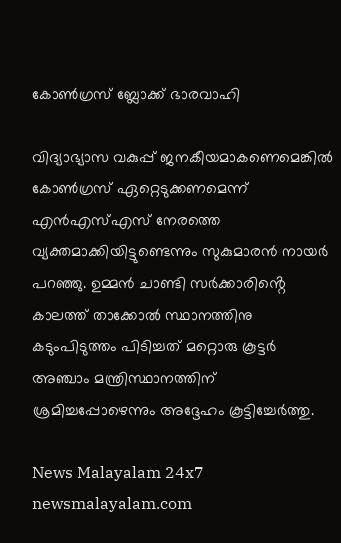കോൺഗ്രസ് ബ്ലോക്ക് ഭാരവാഹി

വിദ്യാഭ്യാസ വകുപ്പ് ജനകീയമാകണെമെങ്കിൽ കോൺഗ്രസ് ഏറ്റെടുക്കണമെന്ന് എൻഎസ്എസ് നേരത്തെ വ്യക്തമാക്കിയിട്ടുണ്ടെന്നും സുകുമാരൻ നായർ പറഞ്ഞു. ഉമ്മൻ ചാണ്ടി സർക്കാരിൻ്റെ കാലത്ത് താക്കോൽ സ്ഥാനത്തിനു കടുംപിടുത്തം പിടിച്ചത് മറ്റൊരു കൂട്ടർ അഞ്ചാം മന്ത്രിസ്ഥാനത്തിന് ശ്രമിച്ചപ്പോഴെന്നും അദ്ദേഹം കൂട്ടിച്ചേർത്തു.

News Malayalam 24x7
newsmalayalam.com